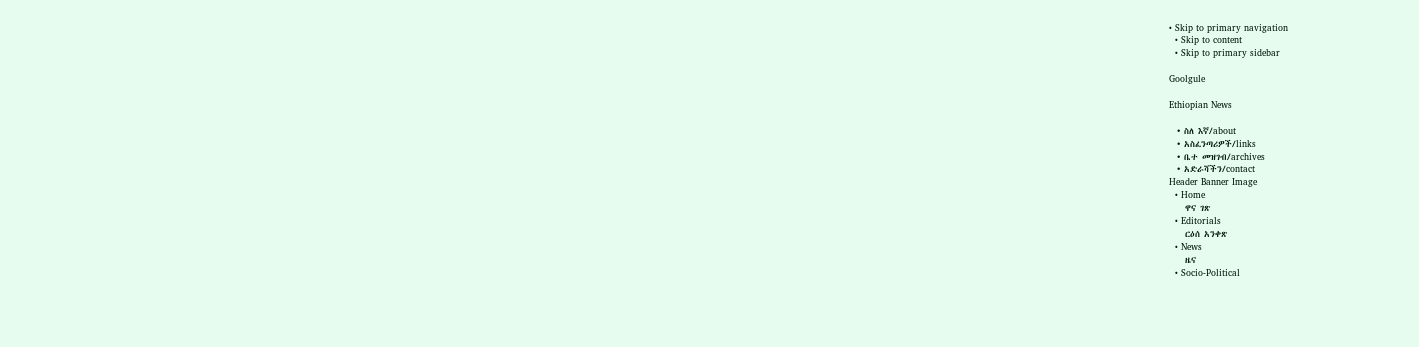• Skip to primary navigation
  • Skip to content
  • Skip to primary sidebar

Goolgule

Ethiopian News

  • ስለ እኛ/about
  • አስፈንጣሪዎች/links
  • ቤተ መዝገብ/archives
  • አድራሻችን/contact
Header Banner Image
  • Home
    ዋና ገጽ
  • Editorials
    ርዕሰ አንቀጽ
  • News
    ዜና
  • Socio-Political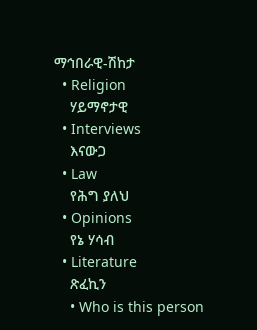ማኅበራዊ-ሽከታ
  • Religion
    ሃይማኖታዊ
  • Interviews
    እናውጋ
  • Law
    የሕግ ያለህ
  • Opinions
    የኔ ሃሳብ
  • Literature
    ጽፈኪን
    • Who is this person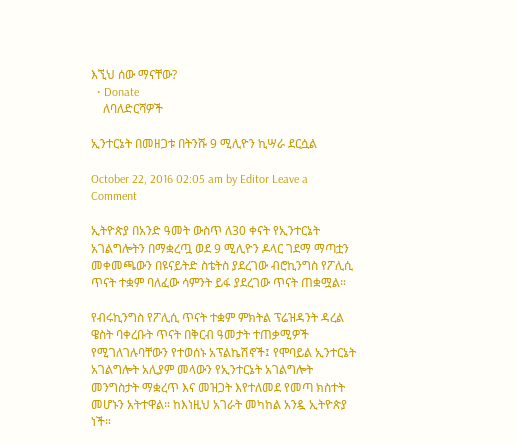እኚህ ሰው ማናቸው?
  • Donate
    ለባለድርሻዎች

ኢንተርኔት በመዘጋቱ በትንሹ 9 ሚሊዮን ኪሣራ ደርሷል

October 22, 2016 02:05 am by Editor Leave a Comment

ኢትዮጵያ በአንድ ዓመት ውስጥ ለ30 ቀናት የኢንተርኔት አገልግሎትን በማቋረጧ ወደ 9 ሚሊዮን ዶላር ገደማ ማጣቷን መቀመጫውን በዩናይትድ ስቴትስ ያደረገው ብሮኪንግስ የፖሊሲ ጥናት ተቋም ባለፈው ሳምንት ይፋ ያደረገው ጥናት ጠቋሟል።

የብሩኪንግስ የፖሊሲ ጥናት ተቋም ምክትል ፕሬዝዳንት ዳረል ዌስት ባቀረቡት ጥናት በቅርብ ዓመታት ተጠቃሚዎች የሚገለገሉባቸውን የተወሰኑ አፕልኬሽኖች፤ የሞባይል ኢንተርኔት አገልግሎት አሊያም መላውን የኢንተርኔት አገልግሎት መንግስታት ማቋረጥ እና መዝጋት እየተለመደ የመጣ ክስተት መሆኑን አትተዋል። ከእነዚህ አገራት መካከል አንዷ ኢትዮጵያ ነች።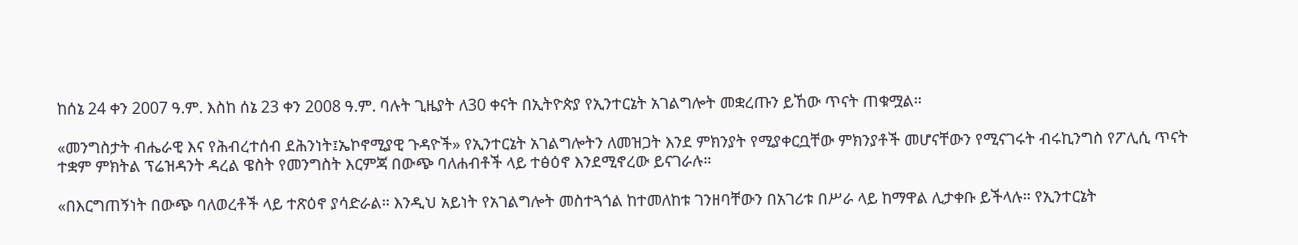ከሰኔ 24 ቀን 2007 ዓ.ም. እስከ ሰኔ 23 ቀን 2008 ዓ.ም. ባሉት ጊዜያት ለ30 ቀናት በኢትዮጵያ የኢንተርኔት አገልግሎት መቋረጡን ይኸው ጥናት ጠቁሟል።

«መንግስታት ብሔራዊ እና የሕብረተሰብ ደሕንነት፤ኤኮኖሚያዊ ጉዳዮች» የኢንተርኔት አገልግሎትን ለመዝጋት እንደ ምክንያት የሚያቀርቧቸው ምክንያቶች መሆናቸውን የሚናገሩት ብሩኪንግስ የፖሊሲ ጥናት ተቋም ምክትል ፕሬዝዳንት ዳረል ዌስት የመንግስት እርምጃ በውጭ ባለሐብቶች ላይ ተፅዕኖ እንደሚኖረው ይናገራሉ።

«በእርግጠኝነት በውጭ ባለወረቶች ላይ ተጽዕኖ ያሳድራል። እንዲህ አይነት የአገልግሎት መስተጓጎል ከተመለከቱ ገንዘባቸውን በአገሪቱ በሥራ ላይ ከማዋል ሊታቀቡ ይችላሉ። የኢንተርኔት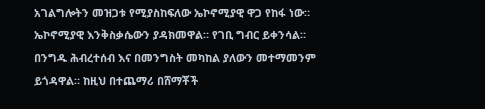አገልግሎትን መዝጋቱ የሚያስከፍለው ኤኮኖሚያዊ ዋጋ የከፋ ነው። ኤኮኖሚያዊ እንቅስቃሴውን ያዳክመዋል። የገቢ ግብር ይቀንሳል። በንግዱ ሕብረተሰብ እና በመንግስት መካከል ያለውን መተማመንም ይጎዳዋል። ከዚህ በተጨማሪ በሸማቾች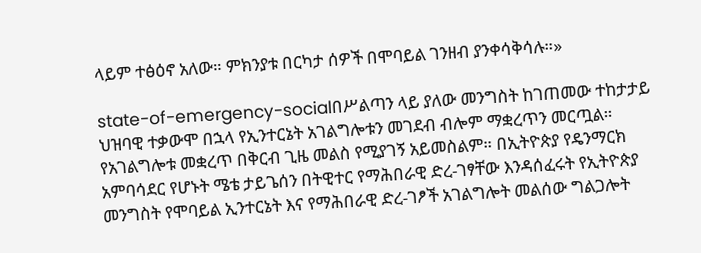ላይም ተፅዕኖ አለው። ምክንያቱ በርካታ ሰዎች በሞባይል ገንዘብ ያንቀሳቅሳሉ።»

state-of-emergency-socialበሥልጣን ላይ ያለው መንግስት ከገጠመው ተከታታይ ህዝባዊ ተቃውሞ በኋላ የኢንተርኔት አገልግሎቱን መገደብ ብሎም ማቋረጥን መርጧል። የአገልግሎቱ መቋረጥ በቅርብ ጊዜ መልስ የሚያገኝ አይመስልም። በኢትዮጵያ የዴንማርክ አምባሳደር የሆኑት ሜቴ ታይጌሰን በትዊተር የማሕበራዊ ድረ-ገፃቸው እንዳሰፈሩት የኢትዮጵያ መንግስት የሞባይል ኢንተርኔት እና የማሕበራዊ ድረ-ገፆች አገልግሎት መልሰው ግልጋሎት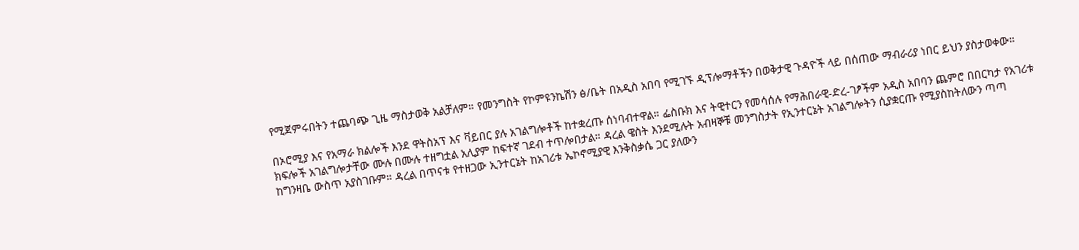የሚጀምሩበትን ተጨባጭ ጊዜ ማስታወቅ አልቻለም። የመንግስት የኮምዩንኬሽን ፅ/ቤት በአዲስ አበባ የሚገኙ ዲፕሎማቶችን በወቅታዊ ጉዳዮች ላይ በሰጠው ማብራሪያ ነበር ይህን ያስታወቀው።

በኦሮሚያ እና የአማራ ክልሎች እንደ ዋትስአፕ እና ቫይበር ያሉ አገልግሎቶች ከተቋረጡ ሰነባብተዋል። ፌስቡክ እና ትዊተርን የመሳሰሉ የማሕበራዊ-ድረ-ገፆችም አዲስ አበባን ጨምሮ በበርካታ የአገሪቱ ክፍሎች አገልግሎታቸው ሙሉ በሙሉ ተዘግቷል አሊያም ከፍተኛ ገደብ ተጥሎበታል። ዳረል ዌስት እንደሚሉት አብዛኞቹ መንግስታት የኢንተርኔት አገልግሎትን ሲያቋርጡ የሚያስከትለውን ጣጣ ከግንዛቤ ውስጥ አያስገቡም። ዳረል በጥናቱ የተዘጋው ኢንተርኔት ከአገሪቱ ኤኮኖሚያዊ እንቅስቃሴ ጋር ያለውን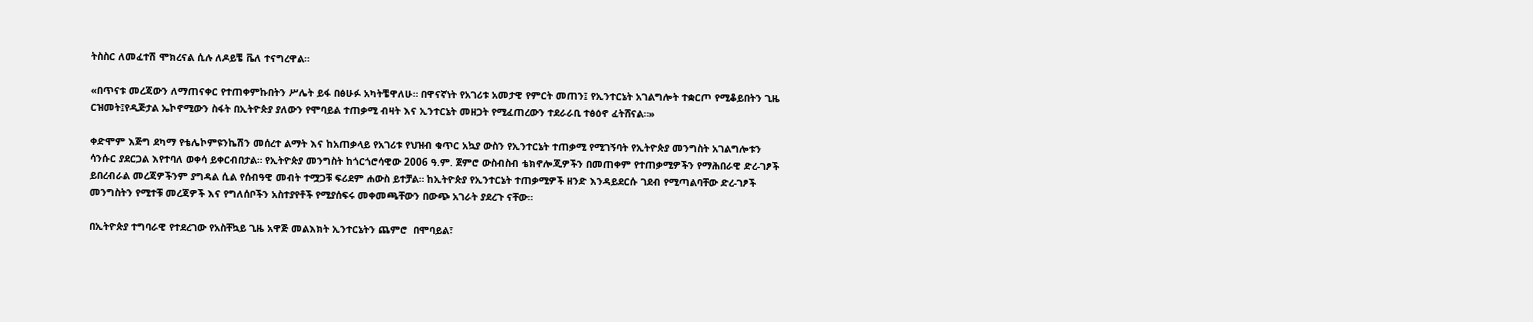ትስስር ለመፈተሽ ሞክረናል ሲሉ ለዶይቼ ቬለ ተናግረዋል።

«በጥናቱ መረጃውን ለማጠናቀር የተጠቀምኩበትን ሥሌት ይፋ በፅሁፉ አካትቼዋለሁ። በዋናኛነት የአገሪቱ አመታዊ የምርት መጠን፤ የኢንተርኔት አገልግሎት ተቋርጦ የሚቆይበትን ጊዜ ርዝመት፤የዲጅታል ኤኮኖሚውን ስፋት በኢትዮጵያ ያለውን የሞባይል ተጠቃሚ ብዛት እና ኢንተርኔት መዘጋት የሚፈጠረውን ተደራራቢ ተፅዕኖ ፈትሸናል።»

ቀድሞም እጅግ ደካማ የቴሌኮምዩንኬሽን መሰረተ ልማት እና ከአጠቃላይ የአገሪቱ የህዝብ ቁጥር አኳያ ውስን የኢንተርኔት ተጠቃሚ የሚገኝባት የኢትዮጵያ መንግስት አገልግሎቱን ሳንሱር ያደርጋል እየተባለ ወቀሳ ይቀርብበታል። የኢትዮጵያ መንግስት ከጎርጎሮሳዊው 2006 ዓ.ም. ጀምሮ ውስብስብ ቴክኖሎጂዎችን በመጠቀም የተጠቃሚዎችን የማሕበራዊ ድረ-ገፆች ይበረብራል መረጃዎችንም ያግዳል ሲል የሰብዓዊ መብት ተሟጋቹ ፍሪደም ሐውስ ይተቻል። ከኢትዮጵያ የኢንተርኔት ተጠቃሚዎች ዘንድ እንዳይደርሱ ገደብ የሚጣልባቸው ድረ-ገፆች መንግስትን የሚተቹ መረጃዎች እና የግለሰቦችን አስተያየቶች የሚያሰፍሩ መቀመጫቸውን በውጭ አገራት ያደረጉ ናቸው።

በኢትዮጵያ ተግባራዊ የተደረገው የአስቸኳይ ጊዜ አዋጅ መልእክት ኢንተርኔትን ጨምሮ  በሞባይል፣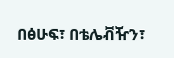በፅሁፍ፣ በቴሌቭዥን፣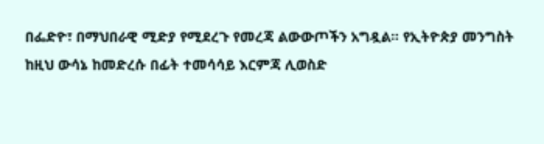በፌድዮ፣ በማህበራዊ ሚድያ የሚደረጉ የመረጃ ልውውጦችን አግዷል። የኢትዮጵያ መንግስት ከዚህ ውሳኔ ከመድረሱ በፊት ተመሳሳይ እርምጃ ሊወስድ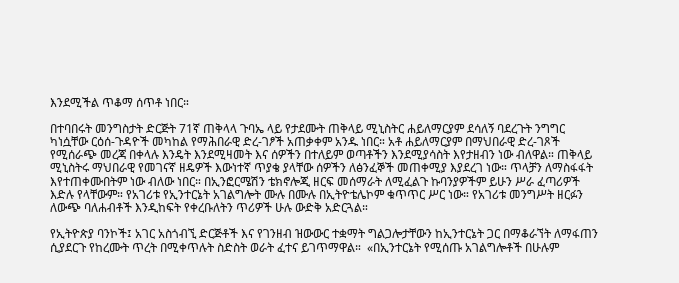እንደሚችል ጥቆማ ሰጥቶ ነበር።

በተባበሩት መንግስታት ድርጅት 71ኛ ጠቅላላ ጉባኤ ላይ የታደሙት ጠቅላይ ሚኒስትር ሐይለማርያም ደሳለኝ ባደረጉት ንግግር ካነሷቸው ርዕሰ-ጉዳዮች መካከል የማሕበራዊ ድረ-ገፆች አጠቃቀም አንዱ ነበር። አቶ ሐይለማርያም በማህበራዊ ድረ-ገጾች የሚሰራጭ መረጃ በቀላሉ እንዴት እንደሚዛመት እና ሰዎችን በተለይም ወጣቶችን እንደሚያሳስት እየታዘብን ነው ብለዋል። ጠቅላይ ሚኒስትሩ ማህበራዊ የመገናኛ ዘዴዎች እውነተኛ ጥያቄ ያላቸው ሰዎችን ለፅንፈኞች መጠቀሚያ እያደረገ ነው። ጥላቻን ለማስፋፋት እየተጠቀሙበትም ነው ብለው ነበር። በኢንፎርሜሽን ቴክኖሎጂ ዘርፍ መሰማራት ለሚፈልጉ ኩባንያዎችም ይሁን ሥራ ፈጣሪዎች እድሉ የላቸውም። የአገሪቱ የኢንተርኔት አገልግሎት ሙሉ በሙሉ በኢትዮቴሌኮም ቁጥጥር ሥር ነው። የአገሪቱ መንግሥት ዘርፉን ለውጭ ባለሐብቶች እንዲከፍት የቀረቡለትን ጥሪዎች ሁሉ ውድቅ አድርጓል።

የኢትዮጵያ ባንኮች፤ አገር አስጎብኚ ድርጅቶች እና የገንዘብ ዝውውር ተቋማት ግልጋሎታቸውን ከኢንተርኔት ጋር በማቆራኘት ለማፋጠን ሲያደርጉ የከረሙት ጥረት በሚቀጥሉት ስድስት ወራት ፈተና ይገጥማዋል።  «በኢንተርኔት የሚሰጡ አገልግሎቶች በሁሉም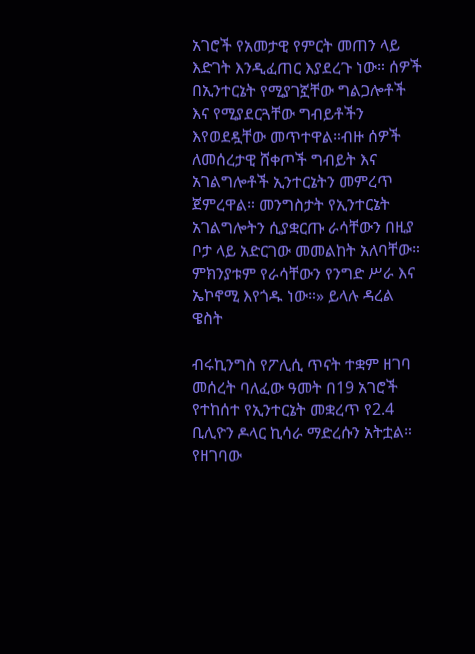አገሮች የአመታዊ የምርት መጠን ላይ እድገት እንዲፈጠር እያደረጉ ነው። ሰዎች በኢንተርኔት የሚያገኟቸው ግልጋሎቶች እና የሚያደርጓቸው ግብይቶችን እየወደዷቸው መጥተዋል።ብዙ ሰዎች ለመሰረታዊ ሸቀጦች ግብይት እና አገልግሎቶች ኢንተርኔትን መምረጥ ጀምረዋል። መንግስታት የኢንተርኔት አገልግሎትን ሲያቋርጡ ራሳቸውን በዚያ ቦታ ላይ አድርገው መመልከት አለባቸው። ምክንያቱም የራሳቸውን የንግድ ሥራ እና ኤኮኖሚ እየጎዱ ነው።» ይላሉ ዳረል ዌስት

ብሩኪንግስ የፖሊሲ ጥናት ተቋም ዘገባ መሰረት ባለፈው ዓመት በ19 አገሮች የተከሰተ የኢንተርኔት መቋረጥ የ2.4 ቢሊዮን ዶላር ኪሳራ ማድረሱን አትቷል። የዘገባው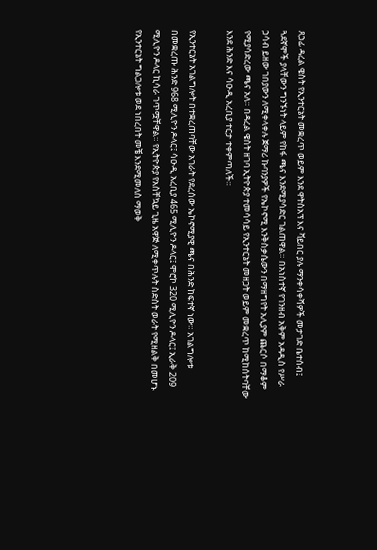ጸኃፊ ዳረል ዌስት የኢንተርኔት መቋረጥ ወይም እንደ ዋትስአፕ እና ቫይበር ያሉ ማንቀሳቀሻዎች መታገድ ቤተሰብ፤ ጓደኛሞች ያላቸውን ግንኙነት ላይም የከፋ ጫና እንደሚያሳድር ገልጠዋል። በአነስተኛ የገንዘብ አቅም አዳዲስ የሥራ ኃሳብ ይዘው ገበያውን ለሚቀላቀሉ ጀማሪ ኩባንያዎች የኤኮኖሚ እንቅስቃሴውን በማዘግየት አሊያም ጨርሶ በማቆም የሚያሳድረው ጫና አለ። በዳረል ዌስት ዘገባ ኢትዮጵያ ተመሳሳይ የኢንተርኔት መዘጋት ወይም መቋረጥ ከሚከሰትባቸው እንደ ሕንድ እና ሳዑዲ አረቢያ ተርታ ተቀምጣለች።

የኢንተርኔት አገልግሎት በተቋረጠባቸው አገራት የደረሰው ኤኮኖሚያዊ ጫና በሕንድ ከፍተኛ ነው። አገልግሎቱ በመቋረጡ ሕንድ 968 ሚሊዮን ዶላር፤ ሳዑዲ አረቢያ 465 ሚሊዮን ዶላር፤ ሞሮኮ 320 ሚሊዮን ዶላር፤ ኢራቅ 209 ሚሊዮን ዶላር ኪሳራ ገጥሟቸዋል። የኢትዮጵያ የአስቸኳይ ጊዜ አዋጅ ለሚቀጥሉት ስድስት ወራት የሚዘልቅ በመሆኑ የኢንተርኔት ግልጋሎቱ ወደ ነበረበት መቼ እንደሚመለስ ማወቅ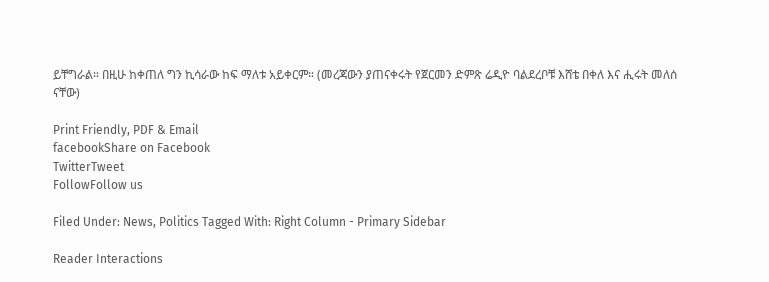ይቸግራል። በዚሁ ከቀጠለ ግን ኪሳራው ከፍ ማለቱ አይቀርም። (መረጃውን ያጠናቀሩት የጀርመን ድምጽ ሬዲዮ ባልደረቦቹ እሸቴ በቀለ እና ሒሩት መለሰ ናቸው)

Print Friendly, PDF & Email
facebookShare on Facebook
TwitterTweet
FollowFollow us

Filed Under: News, Politics Tagged With: Right Column - Primary Sidebar

Reader Interactions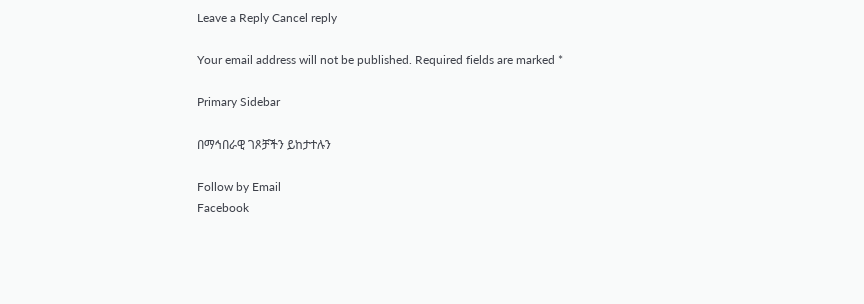Leave a Reply Cancel reply

Your email address will not be published. Required fields are marked *

Primary Sidebar

በማኅበራዊ ገጾቻችን ይከታተሉን

Follow by Email
Facebook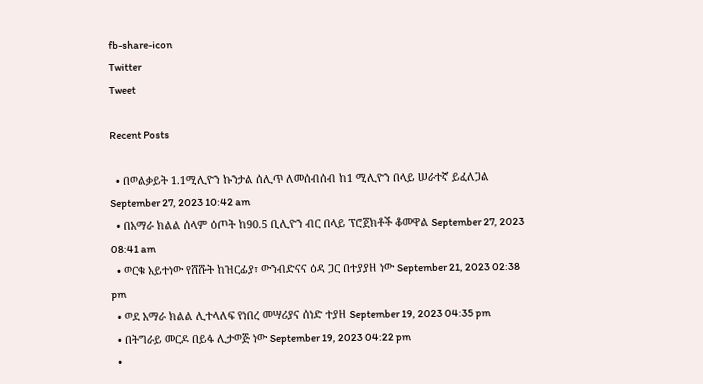fb-share-icon
Twitter
Tweet

Recent Posts

  • በወልቃይት 1.1ሚሊዮን ኩንታል ሰሊጥ ለመሰብሰብ ከ1 ሚሊዮን በላይ ሠራተኛ ይፈለጋል September 27, 2023 10:42 am
  • በአማራ ክልል ሰላም ዕጦት ከ90.5 ቢሊዮን ብር በላይ ፕሮጀክቶች ቆመዋል September 27, 2023 08:41 am
  • ወርቁ አይተነው የሸሹት ከዝርፊያ፣ ውንብድናና ዕዳ ጋር በተያያዘ ነው September 21, 2023 02:38 pm
  • ወደ አማራ ክልል ሊተላለፍ የነበረ መሣሪያና ሰነድ ተያዘ September 19, 2023 04:35 pm
  • በትግራይ መርዶ በይፋ ሊታወጅ ነው September 19, 2023 04:22 pm
  •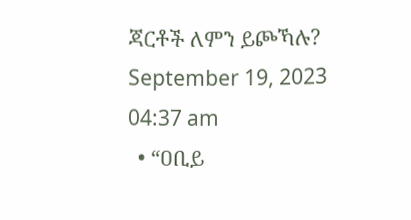ጃርቶች ለምን ይጮኻሉ? September 19, 2023 04:37 am
  • “ዐቢይ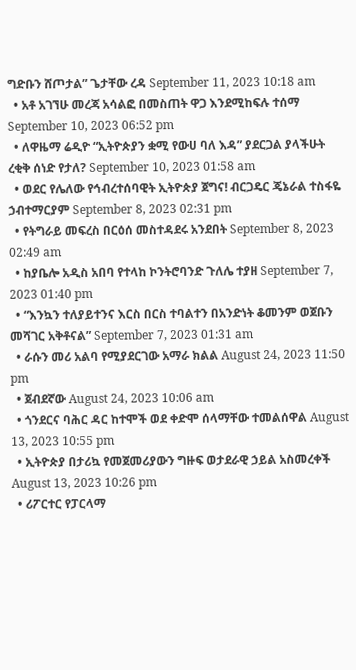ግድቡን ሸጦታል” ጌታቸው ረዳ September 11, 2023 10:18 am
  • አቶ አገኘሁ መረጃ አሳልፎ በመስጠት ዋጋ እንደሚከፍሉ ተሰማ September 10, 2023 06:52 pm
  • ለዋዜማ ሬዲዮ “ኢትዮጵያን ቋሚ የውሀ ባለ እዳ” ያደርጋል ያላችሁት ረቂቅ ሰነድ የታለ? September 10, 2023 01:58 am
  • ወደር የሌለው የኅብረተሰባዊት ኢትዮጵያ ጀግና! ብርጋዴር ጄኔራል ተስፋዬ ኃብተማርያም September 8, 2023 02:31 pm
  • የትግራይ መፍረስ በርዕሰ መስተዳደሩ አንደበት September 8, 2023 02:49 am
  • ከያቤሎ አዲስ አበባ የተላከ ኮንትሮባንድ ጉለሌ ተያዘ September 7, 2023 01:40 pm
  • “እንኳን ተለያይተንና እርስ በርስ ተባልተን በአንድነት ቆመንም ወጀቡን መሻገር አቅቶናል” September 7, 2023 01:31 am
  • ራሱን መሪ አልባ የሚያደርገው አማራ ክልል August 24, 2023 11:50 pm
  • ጀብደኛው August 24, 2023 10:06 am
  • ጎንደርና ባሕር ዳር ከተሞች ወደ ቀድሞ ሰላማቸው ተመልሰዋል August 13, 2023 10:55 pm
  • ኢትዮጵያ በታሪኳ የመጀመሪያውን ግዙፍ ወታደራዊ ኃይል አስመረቀች August 13, 2023 10:26 pm
  • ሪፖርተር የፓርላማ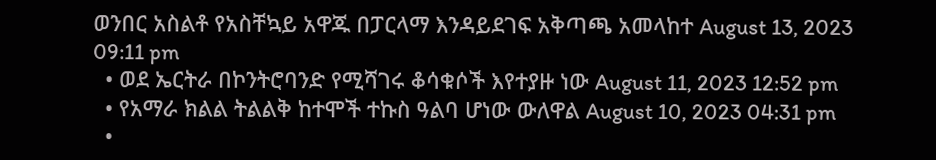ወንበር አስልቶ የአስቸኳይ አዋጁ በፓርላማ እንዳይደገፍ አቅጣጫ አመላከተ August 13, 2023 09:11 pm
  • ወደ ኤርትራ በኮንትሮባንድ የሚሻገሩ ቆሳቁሶች እየተያዙ ነው August 11, 2023 12:52 pm
  • የአማራ ክልል ትልልቅ ከተሞች ተኩስ ዓልባ ሆነው ውለዋል August 10, 2023 04:31 pm
  •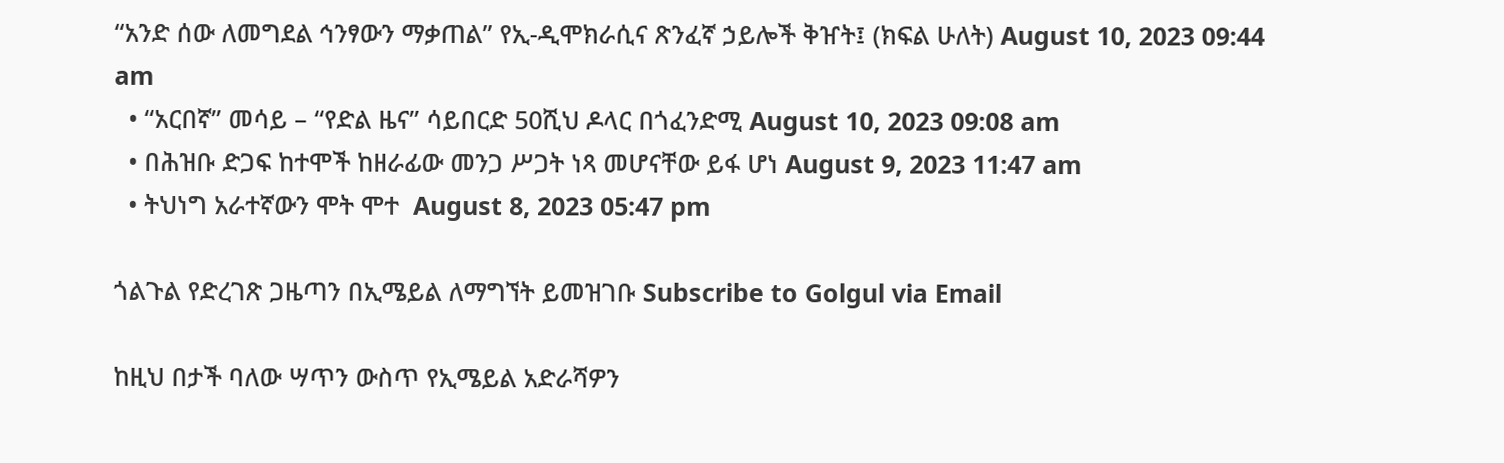“አንድ ሰው ለመግደል ኅንፃውን ማቃጠል” የኢ-ዲሞክራሲና ጽንፈኛ ኃይሎች ቅዠት፤ (ክፍል ሁለት) August 10, 2023 09:44 am
  • “አርበኛ” መሳይ – “የድል ዜና” ሳይበርድ 50ሺህ ዶላር በጎፈንድሚ August 10, 2023 09:08 am
  • በሕዝቡ ድጋፍ ከተሞች ከዘራፊው መንጋ ሥጋት ነጻ መሆናቸው ይፋ ሆነ August 9, 2023 11:47 am
  • ትህነግ አራተኛውን ሞት ሞተ  August 8, 2023 05:47 pm

ጎልጉል የድረገጽ ጋዜጣን በኢሜይል ለማግኘት ይመዝገቡ Subscribe to Golgul via Email

ከዚህ በታች ባለው ሣጥን ውስጥ የኢሜይል አድራሻዎን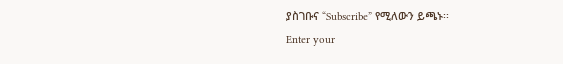ያስገቡና “Subscribe” የሚለውን ይጫኑ፡፡
Enter your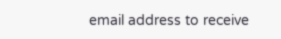email address to receive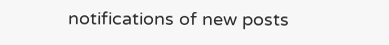notifications of new posts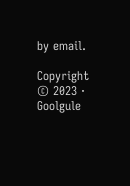by email.

Copyright © 2023 · Goolgule